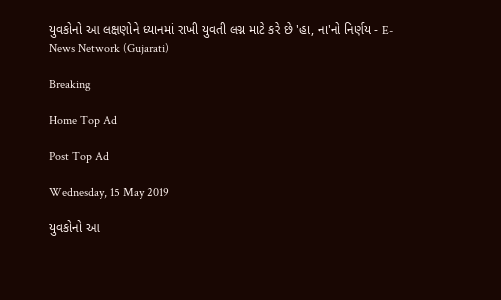યુવકોનો આ લક્ષણોને ધ્યાનમાં રાખી યુવતી લગ્ન માટે કરે છે 'હા, ના'નો નિર્ણય - E-News Network (Gujarati)

Breaking

Home Top Ad

Post Top Ad

Wednesday, 15 May 2019

યુવકોનો આ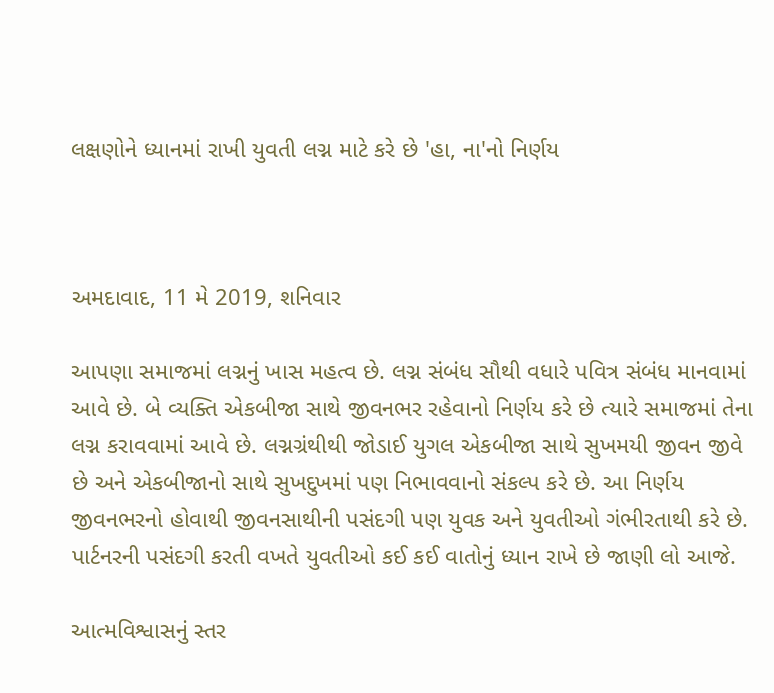લક્ષણોને ધ્યાનમાં રાખી યુવતી લગ્ન માટે કરે છે 'હા, ના'નો નિર્ણય



અમદાવાદ, 11 મે 2019, શનિવાર

આપણા સમાજમાં લગ્નનું ખાસ મહત્વ છે. લગ્ન સંબંધ સૌથી વધારે પવિત્ર સંબંધ માનવામાં આવે છે. બે વ્યક્તિ એકબીજા સાથે જીવનભર રહેવાનો નિર્ણય કરે છે ત્યારે સમાજમાં તેના લગ્ન કરાવવામાં આવે છે. લગ્નગ્રંથીથી જોડાઈ યુગલ એકબીજા સાથે સુખમયી જીવન જીવે છે અને એકબીજાનો સાથે સુખદુખમાં પણ નિભાવવાનો સંકલ્પ કરે છે. આ નિર્ણય જીવનભરનો હોવાથી જીવનસાથીની પસંદગી પણ યુવક અને યુવતીઓ ગંભીરતાથી કરે છે. પાર્ટનરની પસંદગી કરતી વખતે યુવતીઓ કઈ કઈ વાતોનું ધ્યાન રાખે છે જાણી લો આજે.

આત્મવિશ્વાસનું સ્તર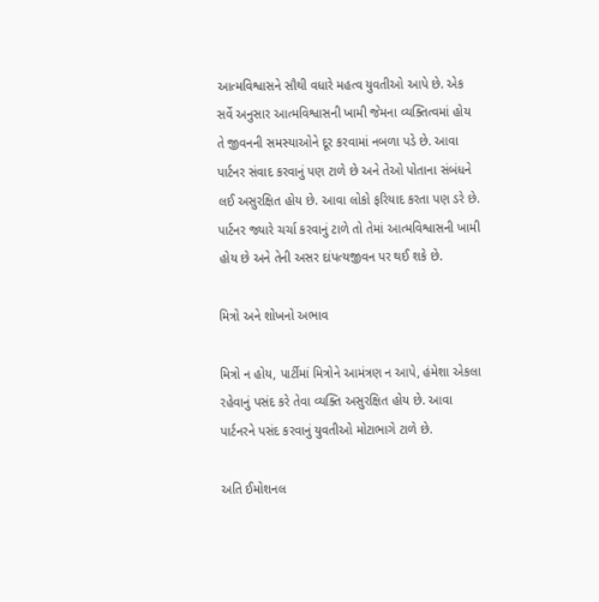આત્મવિશ્વાસને સૌથી વધારે મહત્વ યુવતીઓ આપે છે. એક સર્વે અનુસાર આત્મવિશ્વાસની ખામી જેમના વ્યક્તિત્વમાં હોય તે જીવનની સમસ્યાઓને દૂર કરવામાં નબળા પડે છે. આવા પાર્ટનર સંવાદ કરવાનું પણ ટાળે છે અને તેઓ પોતાના સંબંધને લઈ અસુરક્ષિત હોય છે. આવા લોકો ફરિયાદ કરતા પણ ડરે છે. પાર્ટનર જ્યારે ચર્ચા કરવાનું ટાળે તો તેમાં આત્મવિશ્વાસની ખામી હોય છે અને તેની અસર દાંપત્યજીવન પર થઈ શકે છે.

મિત્રો અને શોખનો અભાવ

મિત્રો ન હોય, પાર્ટીમાં મિત્રોને આમંત્રણ ન આપે, હંમેશા એકલા રહેવાનું પસંદ કરે તેવા વ્યક્તિ અસુરક્ષિત હોય છે. આવા પાર્ટનરને પસંદ કરવાનું યુવતીઓ મોટાભાગે ટાળે છે.

અતિ ઈમોશનલ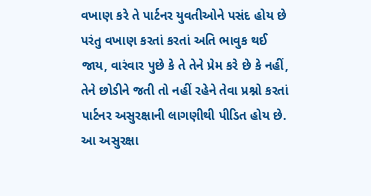વખાણ કરે તે પાર્ટનર યુવતીઓને પસંદ હોય છે પરંતુ વખાણ કરતાં કરતાં અતિ ભાવુક થઈ જાય, વારંવાર પુછે કે તે તેને પ્રેમ કરે છે કે નહીં, તેને છોડીને જતી તો નહીં રહેને તેવા પ્રશ્નો કરતાં પાર્ટનર અસુરક્ષાની લાગણીથી પીડિત હોય છે. આ અસુરક્ષા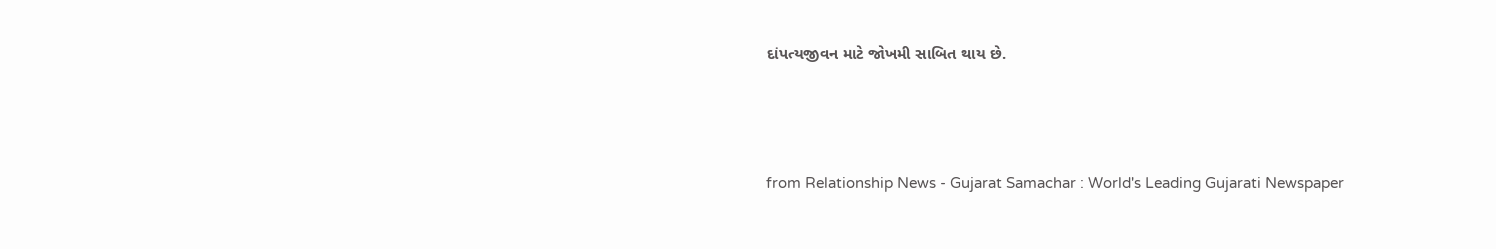દાંપત્યજીવન માટે જોખમી સાબિત થાય છે.





from Relationship News - Gujarat Samachar : World's Leading Gujarati Newspaper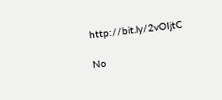http://bit.ly/2vOIjtC

No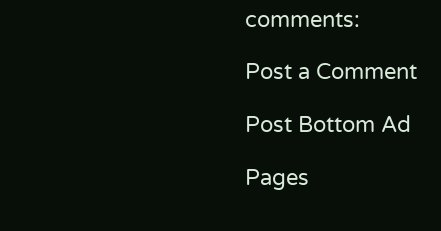comments:

Post a Comment

Post Bottom Ad

Pages